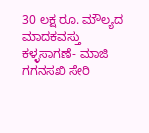30 ಲಕ್ಷ ರೂ. ಮೌಲ್ಯದ ಮಾದಕವಸ್ತು ಕಳ್ಳಸಾಗಣೆ- ಮಾಜಿ ಗಗನಸಖಿ ಸೇರಿ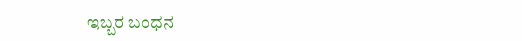ಇಬ್ಬರ ಬಂಧನ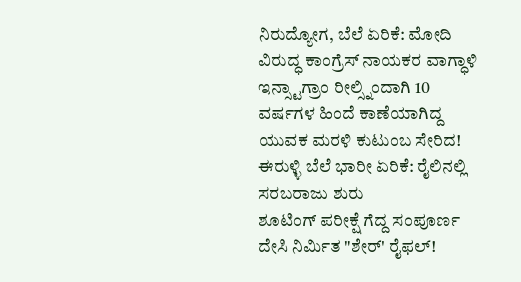ನಿರುದ್ಯೋಗ, ಬೆಲೆ ಏರಿಕೆ: ಮೋದಿ ವಿರುದ್ಧ ಕಾಂಗ್ರೆಸ್ ನಾಯಕರ ವಾಗ್ಧಾಳಿ
ಇನ್ಸ್ಟಾಗ್ರಾಂ ರೀಲ್ಸ್ನಿಂದಾಗಿ 10 ವರ್ಷಗಳ ಹಿಂದೆ ಕಾಣೆಯಾಗಿದ್ದ ಯುವಕ ಮರಳಿ ಕುಟುಂಬ ಸೇರಿದ!
ಈರುಳ್ಳಿ ಬೆಲೆ ಭಾರೀ ಏರಿಕೆ: ರೈಲಿನಲ್ಲಿ ಸರಬರಾಜು ಶುರು
ಶೂಟಿಂಗ್ ಪರೀಕ್ಷೆ ಗೆದ್ದ ಸಂಪೂರ್ಣ ದೇಸಿ ನಿರ್ಮಿತ "ಶೇರ್' ರೈಫಲ್!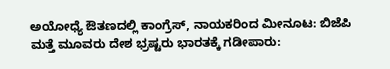ಅಯೋಧ್ಯೆ ಔತಣದಲ್ಲಿ ಕಾಂಗ್ರೆಸ್, ನಾಯಕರಿಂದ ಮೀನೂಟ: ಬಿಜೆಪಿ
ಮತ್ತೆ ಮೂವರು ದೇಶ ಭ್ರಷ್ಟರು ಭಾರತಕ್ಕೆ ಗಡೀಪಾರು: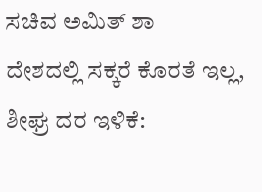ಸಚಿವ ಅಮಿತ್ ಶಾ
ದೇಶದಲ್ಲಿ ಸಕ್ಕರೆ ಕೊರತೆ ಇಲ್ಲ, ಶೀಘ್ರ ದರ ಇಳಿಕೆ: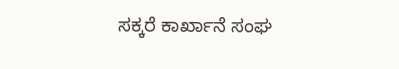ಸಕ್ಕರೆ ಕಾರ್ಖಾನೆ ಸಂಘ